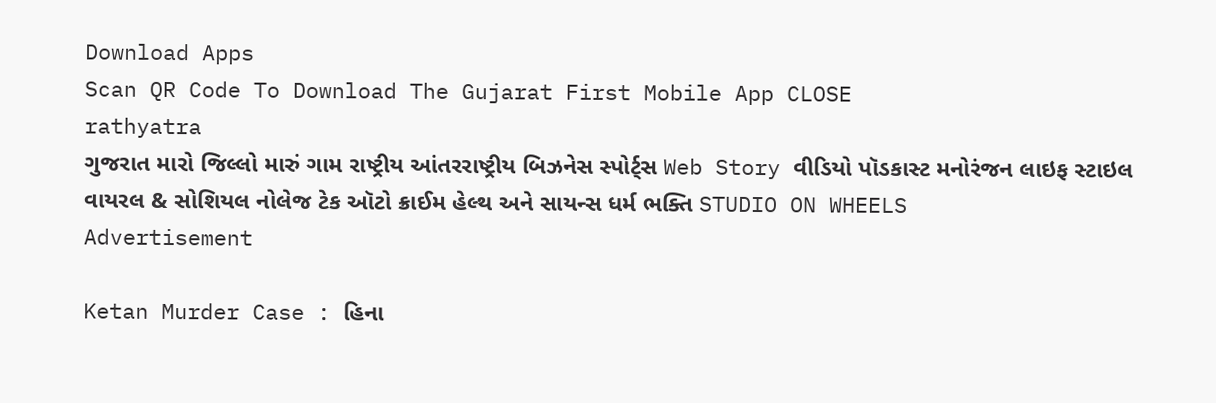Download Apps
Scan QR Code To Download The Gujarat First Mobile App CLOSE
rathyatra
ગુજરાત મારો જિલ્લો મારું ગામ રાષ્ટ્રીય આંતરરાષ્ટ્રીય બિઝનેસ સ્પોર્ટ્સ Web Story વીડિયો પૉડકાસ્ટ મનોરંજન લાઇફ સ્ટાઇલ વાયરલ & સોશિયલ નોલેજ ટેક ઑટો ક્રાઈમ હેલ્થ અને સાયન્સ ધર્મ ભક્તિ STUDIO ON WHEELS
Advertisement

Ketan Murder Case : હિના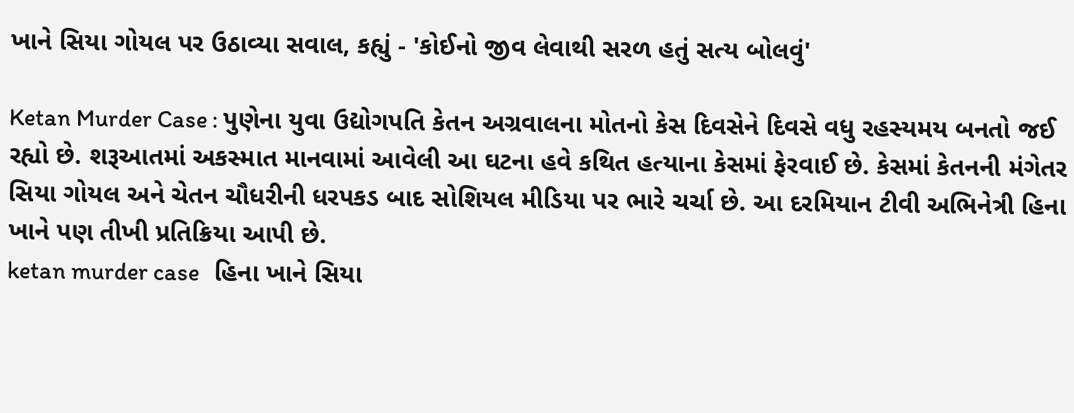ખાને સિયા ગોયલ પર ઉઠાવ્યા સવાલ, કહ્યું - 'કોઈનો જીવ લેવાથી સરળ હતું સત્ય બોલવું'

Ketan Murder Case : પુણેના યુવા ઉદ્યોગપતિ કેતન અગ્રવાલના મોતનો કેસ દિવસેને દિવસે વધુ રહસ્યમય બનતો જઈ રહ્યો છે. શરૂઆતમાં અકસ્માત માનવામાં આવેલી આ ઘટના હવે કથિત હત્યાના કેસમાં ફેરવાઈ છે. કેસમાં કેતનની મંગેતર સિયા ગોયલ અને ચેતન ચૌધરીની ધરપકડ બાદ સોશિયલ મીડિયા પર ભારે ચર્ચા છે. આ દરમિયાન ટીવી અભિનેત્રી હિના ખાને પણ તીખી પ્રતિક્રિયા આપી છે.
ketan murder case   હિના ખાને સિયા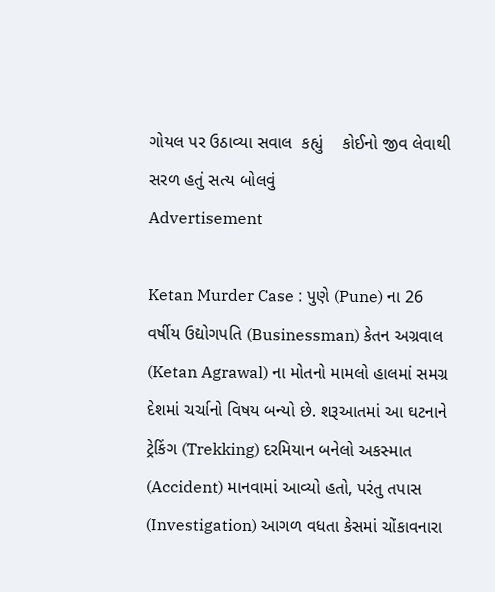ગોયલ પર ઉઠાવ્યા સવાલ  કહ્યું    કોઈનો જીવ લેવાથી સરળ હતું સત્ય બોલવું
Advertisement

Ketan Murder Case : પુણે (Pune) ના 26 વર્ષીય ઉદ્યોગપતિ (Businessman) કેતન અગ્રવાલ (Ketan Agrawal) ના મોતનો મામલો હાલમાં સમગ્ર દેશમાં ચર્ચાનો વિષય બન્યો છે. શરૂઆતમાં આ ઘટનાને ટ્રેકિંગ (Trekking) દરમિયાન બનેલો અકસ્માત (Accident) માનવામાં આવ્યો હતો, પરંતુ તપાસ (Investigation) આગળ વધતા કેસમાં ચોંકાવનારા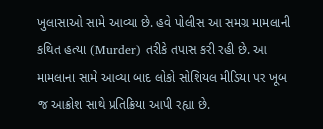ખુલાસાઓ સામે આવ્યા છે. હવે પોલીસ આ સમગ્ર મામલાની કથિત હત્યા (Murder) તરીકે તપાસ કરી રહી છે. આ મામલાના સામે આવ્યા બાદ લોકો સોશિયલ મીડિયા પર ખૂબ જ આક્રોશ સાથે પ્રતિક્રિયા આપી રહ્યા છે.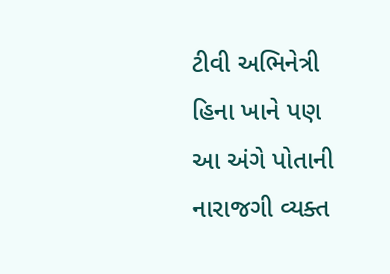ટીવી અભિનેત્રી હિના ખાને પણ આ અંગે પોતાની નારાજગી વ્યક્ત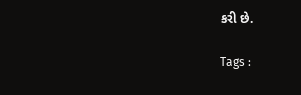કરી છે.

Tags :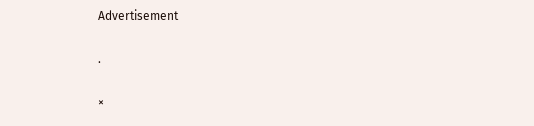Advertisement

.

×